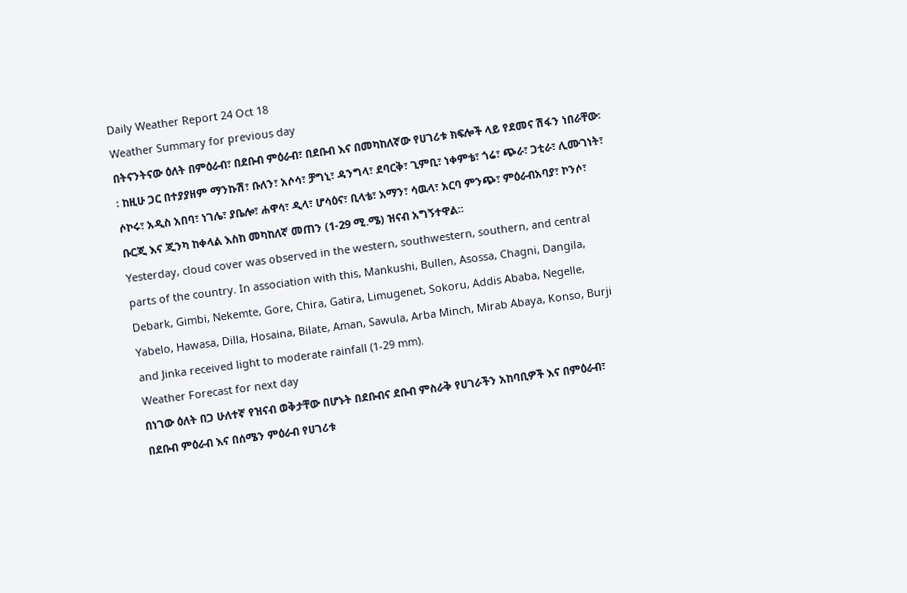Daily Weather Report 24 Oct 18
Weather Summary for previous day
በትናንትናው ዕለት በምዕራብ፣ በደቡብ ምዕራብ፣ በደቡብ እና በመካከለኛው የሀገሪቱ ክፍሎች ላይ የደመና ሽፋን ነበራቸው፡፡ ከዚሁ ጋር በተያያዘም ማንኩሽ፣ ቡለን፣ አሶሳ፣ ቻግኒ፣ ዳንግላ፣ ደባርቅ፣ ጊምቢ፣ ነቀምቴ፣ ጎሬ፣ ጭራ፣ ጋቲራ፣ ሊሙገነት፣ ሶኮሩ፣ አዲስ አበባ፣ ነገሌ፣ ያቤሎ፣ ሐዋሳ፣ ዲላ፣ ሆሳዕና፣ ቢላቴ፣ አማን፣ ሳዉላ፣ አርባ ምንጭ፣ ምዕራብአባያ፣ ኮንሶ፣ ቡርጂ እና ጂንካ ከቀላል እስከ መካከለኛ መጠን (1-29 ሚ.ሜ) ዝናብ አግኝተዋል፡፡
Yesterday, cloud cover was observed in the western, southwestern, southern, and central parts of the country. In association with this, Mankushi, Bullen, Asossa, Chagni, Dangila, Debark, Gimbi, Nekemte, Gore, Chira, Gatira, Limugenet, Sokoru, Addis Ababa, Negelle, Yabelo, Hawasa, Dilla, Hosaina, Bilate, Aman, Sawula, Arba Minch, Mirab Abaya, Konso, Burji and Jinka received light to moderate rainfall (1-29 mm).
Weather Forecast for next day
በነገው ዕለት በጋ ሁለተኛ የዝናብ ወቅታቸው በሆኑት በደቡብና ደቡብ ምስራቅ የሀገራችን አከባቢዎች እና በምዕራብ፣ በደቡብ ምዕራብ እና በሰሜን ምዕራብ የሀገሪቱ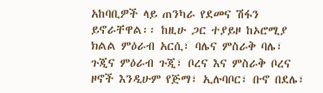አከባቢዎች ላይ ጠንካራ የደመና ሽፋን ይኖራቸዋል፡፡ ከዚሁ ጋር ተያይዞ ከኦሮሚያ ክልል ምዕራብ አርሲ፣ ባሌና ምስራቅ ባሌ፣ ጉጂና ምዕራብ ጉጂ፣ ቦረና እና ምስራቅ ቦረና ዞኖች እንዲሁም የጅማ፣ ኢሉባቦር፣ ቡኖ በደሌ፣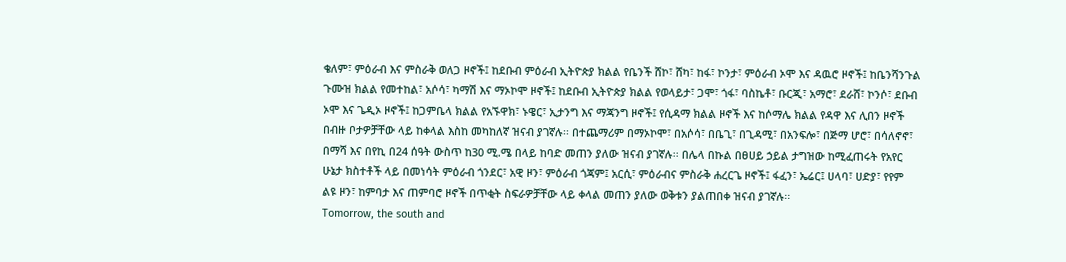ቄለም፣ ምዕራብ እና ምስራቅ ወለጋ ዞኖች፤ ከደቡብ ምዕራብ ኢትዮጵያ ክልል የቤንች ሸኮ፣ ሸካ፣ ከፋ፣ ኮንታ፣ ምዕራብ ኦሞ እና ዳዉሮ ዞኖች፤ ከቤንሻንጉል ጉሙዝ ክልል የመተከል፣ አሶሳ፣ ካማሽ እና ማኦኮሞ ዞኖች፤ ከደቡብ ኢትዮጵያ ክልል የወላይታ፣ ጋሞ፣ ጎፋ፣ ባስኬቶ፣ ቡርጂ፣ አማሮ፣ ደራሸ፣ ኮንሶ፣ ደቡብ ኦሞ እና ጌዲኦ ዞኖች፤ ከጋምቤላ ክልል የአኙዋክ፣ ኑዌር፣ ኢታንግ እና ማጃንግ ዞኖች፤ የሲዳማ ክልል ዞኖች እና ከሶማሌ ክልል የዳዋ እና ሊበን ዞኖች በብዙ ቦታዎቻቸው ላይ ከቀላል እስከ መካከለኛ ዝናብ ያገኛሉ፡፡ በተጨማሪም በማኦኮሞ፣ በአሶሳ፣ በቤጊ፣ በጊዳሚ፣ በአንፍሎ፣ በጅማ ሆሮ፣ በሳለኖኖ፣ በማሻ እና በየኪ በ24 ሰዓት ውስጥ ከ30 ሚ.ሜ በላይ ከባድ መጠን ያለው ዝናብ ያገኛሉ፡፡ በሌላ በኩል በፀሀይ ኃይል ታግዝው ከሚፈጠሩት የአየር ሁኔታ ክስተቶች ላይ በመነሳት ምዕራብ ጎንደር፣ አዊ ዞን፣ ምዕራብ ጎጃም፤ አርሲ፣ ምዕራብና ምስራቅ ሐረርጌ ዞኖች፤ ፋፈን፣ ኤሬር፤ ሀላባ፣ ሀድያ፣ የየም ልዩ ዞን፣ ከምባታ እና ጠምባሮ ዞኖች በጥቂት ስፍራዎቻቸው ላይ ቀላል መጠን ያለው ወቅቱን ያልጠበቀ ዝናብ ያገኛሉ፡፡
Tomorrow, the south and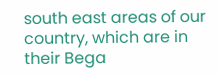south east areas of our country, which are in their Bega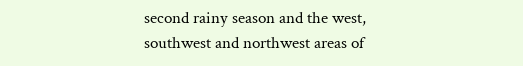second rainy season and the west, southwest and northwest areas of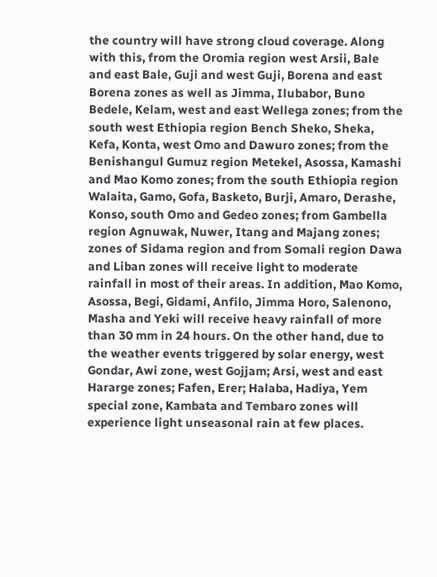the country will have strong cloud coverage. Along with this, from the Oromia region west Arsii, Bale and east Bale, Guji and west Guji, Borena and east Borena zones as well as Jimma, Ilubabor, Buno Bedele, Kelam, west and east Wellega zones; from the south west Ethiopia region Bench Sheko, Sheka, Kefa, Konta, west Omo and Dawuro zones; from the Benishangul Gumuz region Metekel, Asossa, Kamashi and Mao Komo zones; from the south Ethiopia region Walaita, Gamo, Gofa, Basketo, Burji, Amaro, Derashe, Konso, south Omo and Gedeo zones; from Gambella region Agnuwak, Nuwer, Itang and Majang zones; zones of Sidama region and from Somali region Dawa and Liban zones will receive light to moderate rainfall in most of their areas. In addition, Mao Komo, Asossa, Begi, Gidami, Anfilo, Jimma Horo, Salenono, Masha and Yeki will receive heavy rainfall of more than 30 mm in 24 hours. On the other hand, due to the weather events triggered by solar energy, west Gondar, Awi zone, west Gojjam; Arsi, west and east Hararge zones; Fafen, Erer; Halaba, Hadiya, Yem special zone, Kambata and Tembaro zones will experience light unseasonal rain at few places.